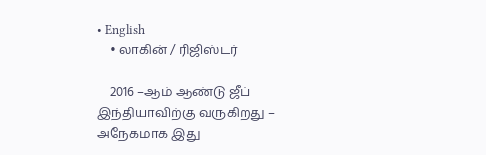• English
    • லாகின் / ரிஜிஸ்டர்

    2016 –ஆம் ஆண்டு ஜீப் இந்தியாவிற்கு வருகிறது – அநேகமாக இது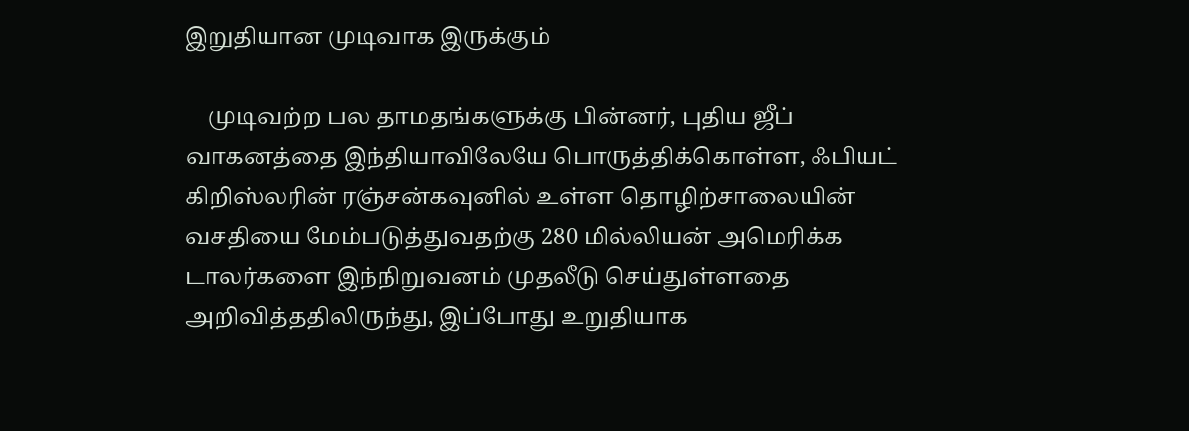இறுதியான முடிவாக இருக்கும்

    முடிவற்ற பல தாமதங்களுக்கு பின்னர், புதிய ஜீப் வாகனத்தை இந்தியாவிலேயே பொருத்திக்கொள்ள, ஃபியட் கிறிஸ்லரின் ரஞ்சன்கவுனில் உள்ள தொழிற்சாலையின் வசதியை மேம்படுத்துவதற்கு 280 மில்லியன் அமெரிக்க டாலர்களை இந்நிறுவனம் முதலீடு செய்துள்ளதை அறிவித்ததிலிருந்து, இப்போது உறுதியாக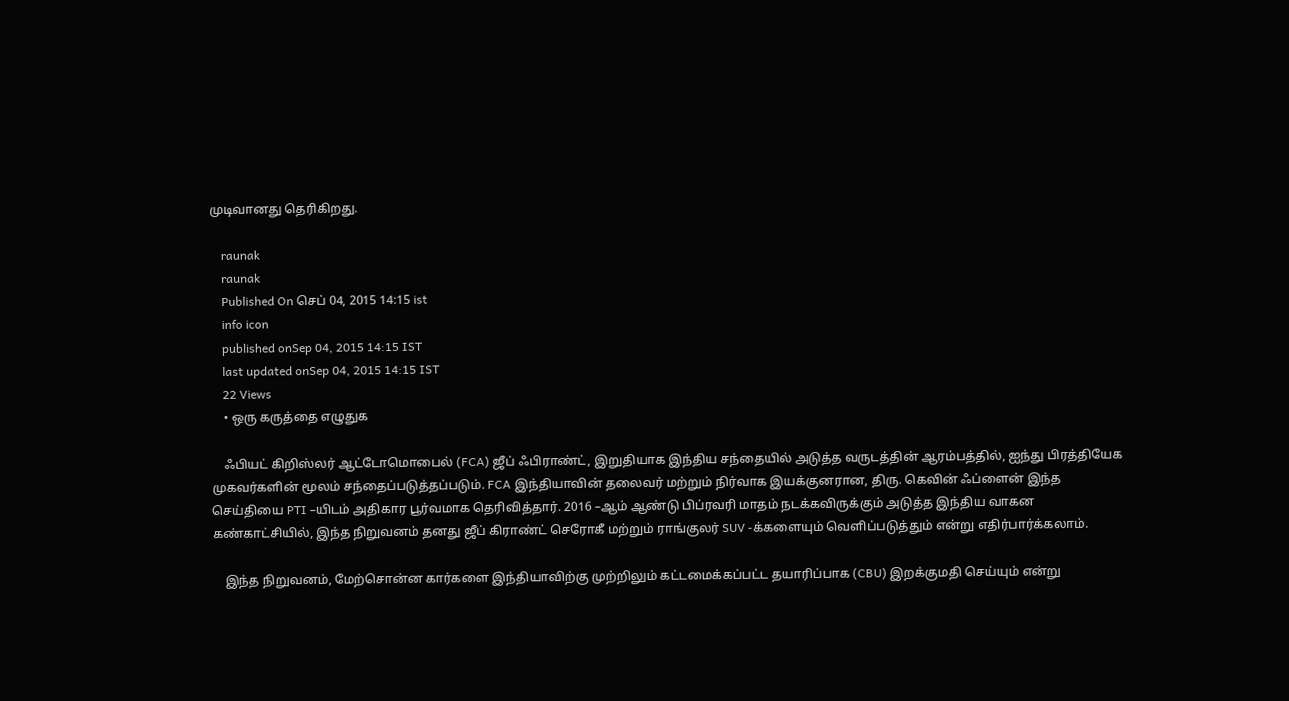முடிவானது தெரிகிறது.

    raunak
    raunak
    Published On செப் 04, 2015 14:15 ist
    info icon
    published onSep 04, 2015 14:15 IST
    last updated onSep 04, 2015 14:15 IST
    22 Views
    • ஒரு கருத்தை எழுதுக

    ஃபியட் கிறிஸ்லர் ஆட்டோமொபைல் (FCA) ஜீப் ஃபிராண்ட், இறுதியாக இந்திய சந்தையில் அடுத்த வருடத்தின் ஆரம்பத்தில், ஐந்து பிரத்தியேக முகவர்களின் மூலம் சந்தைப்படுத்தப்படும். FCA இந்தியாவின் தலைவர் மற்றும் நிர்வாக இயக்குனரான, திரு. கெவின் ஃப்ளைன் இந்த செய்தியை PTI –யிடம் அதிகார பூர்வமாக தெரிவித்தார். 2016 –ஆம் ஆண்டு பிப்ரவரி மாதம் நடக்கவிருக்கும் அடுத்த இந்திய வாகன கண்காட்சியில், இந்த நிறுவனம் தனது ஜீப் கிராண்ட் செரோகீ மற்றும் ராங்குலர் SUV -க்களையும் வெளிப்படுத்தும் என்று எதிர்பார்க்கலாம்.

    இந்த நிறுவனம், மேற்சொன்ன கார்களை இந்தியாவிற்கு முற்றிலும் கட்டமைக்கப்பட்ட தயாரிப்பாக (CBU) இறக்குமதி செய்யும் என்று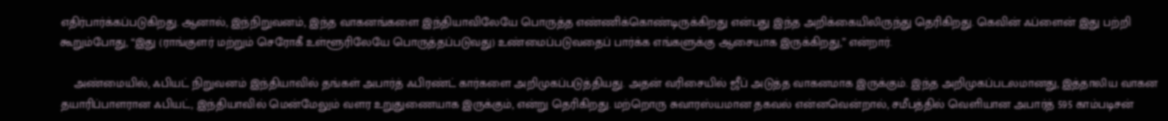எதிர்பார்க்கப்படுகிறது. ஆனால், இந்நிறுவனம், இந்த வாகனங்களை இந்தியாவிலேயே பொருத்த எண்ணிக்கொண்டிருக்கிறது என்பது இந்த அறிக்கையிலிருந்து தெரிகிறது. கெவின் ஃப்ளைன் இது பற்றி கூறும்போது, “இது (ராங்குளர் மற்றும் செரோகீ உள்ளூரிலேயே பொருத்தப்படுவது) உண்மைப்படுவதைப் பார்க்க எங்களுக்கு ஆசையாக இருக்கிறது,” என்றார்.

    அண்மையில், ஃபியட் நிறுவனம் இந்தியாவில் தங்கள் அபார்த் ஃபிரண்ட் கார்களை அறிமுகப்படுத்தியது. அதன் வரிசையில் ஜீப் அடுத்த வாகனமாக இருக்கும். இந்த அறிமுகப்படலமானது, இத்தாலிய வாகன தயாரிப்பாளரான ஃபியட், இந்தியாவில் மென்மேலும் வளர உறுதுணையாக இருக்கும், என்று தெரிகிறது. மற்றொரு சுவாரஸ்யமான தகவல் என்னவென்றால், சமீபத்தில் வெளியான அபார்த் 595 காம்படிசன்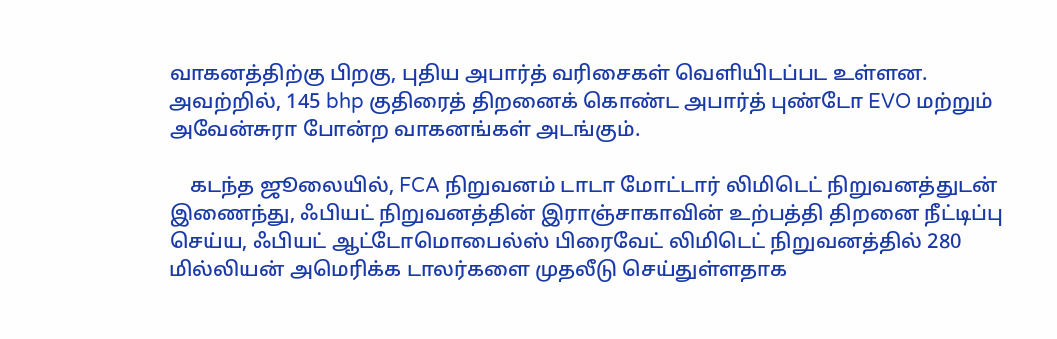வாகனத்திற்கு பிறகு, புதிய அபார்த் வரிசைகள் வெளியிடப்பட உள்ளன. அவற்றில், 145 bhp குதிரைத் திறனைக் கொண்ட அபார்த் புண்டோ EVO மற்றும் அவேன்சுரா போன்ற வாகனங்கள் அடங்கும்.

    கடந்த ஜூலையில், FCA நிறுவனம் டாடா மோட்டார் லிமிடெட் நிறுவனத்துடன் இணைந்து, ஃபியட் நிறுவனத்தின் இராஞ்சாகாவின் உற்பத்தி திறனை நீட்டிப்பு செய்ய, ஃபியட் ஆட்டோமொபைல்ஸ் பிரைவேட் லிமிடெட் நிறுவனத்தில் 280 மில்லியன் அமெரிக்க டாலர்களை முதலீடு செய்துள்ளதாக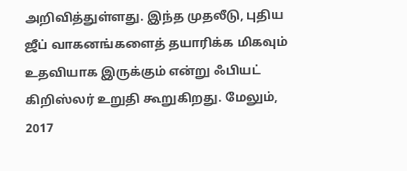அறிவித்துள்ளது. இந்த முதலீடு, புதிய ஜீப் வாகனங்களைத் தயாரிக்க மிகவும் உதவியாக இருக்கும் என்று ஃபியட் கிறிஸ்லர் உறுதி கூறுகிறது. மேலும், 2017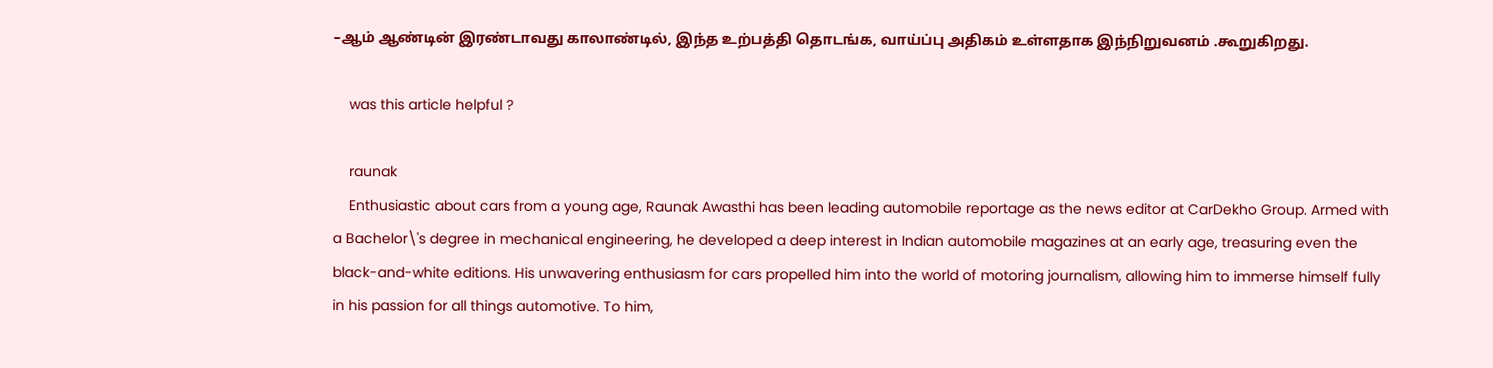–ஆம் ஆண்டின் இரண்டாவது காலாண்டில், இந்த உற்பத்தி தொடங்க, வாய்ப்பு அதிகம் உள்ளதாக இந்நிறுவனம் .கூறுகிறது.

    was this article helpful ?

    raunak
    Enthusiastic about cars from a young age, Raunak Awasthi has been leading automobile reportage as the news editor at CarDekho Group. Armed with a Bachelor\'s degree in mechanical engineering, he developed a deep interest in Indian automobile magazines at an early age, treasuring even the black-and-white editions. His unwavering enthusiasm for cars propelled him into the world of motoring journalism, allowing him to immerse himself fully in his passion for all things automotive. To him,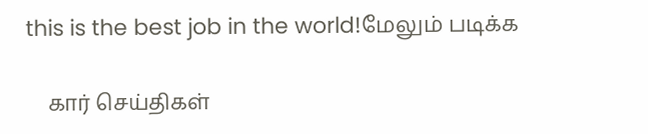this is the best job in the world!மேலும் படிக்க

    கார் செய்திகள்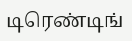டிரெண்டிங்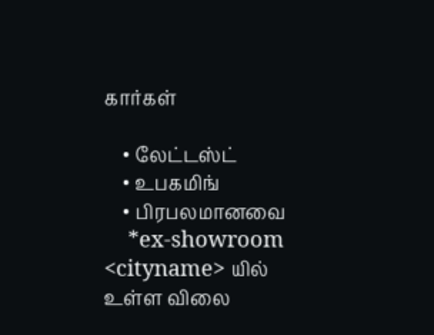கார்கள்

    • லேட்டஸ்ட்
    • உபகமிங்
    • பிரபலமானவை
    *ex-showroom <cityname> யில் உள்ள விலை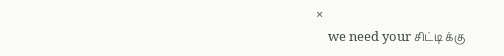×
    we need your சிட்டி க்கு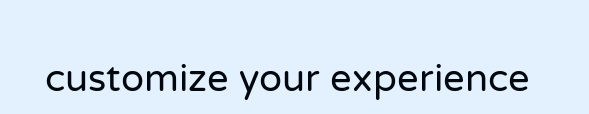customize your experience